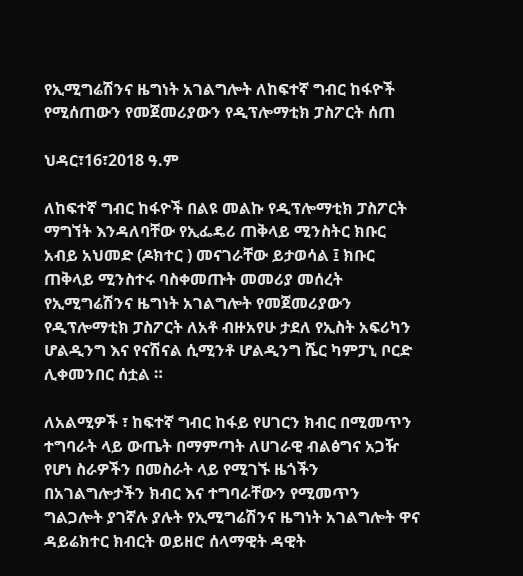የኢሚግሬሽንና ዜግነት አገልግሎት ለከፍተኛ ግብር ከፋዮች የሚሰጠውን የመጀመሪያውን የዲፕሎማቲክ ፓስፖርት ሰጠ

ህዳር፣16፣2018 ዓ.ም

ለከፍተኛ ግብር ከፋዮች በልዩ መልኩ የዲፕሎማቲክ ፓስፖርት ማግኘት እንዳለባቸው የኢፌዴሪ ጠቅላይ ሚንስትር ክቡር አብይ አህመድ (ዶክተር ) መናገራቸው ይታወሳል ፤ ክቡር ጠቅላይ ሚንስተሩ ባስቀመጡት መመሪያ መሰረት የኢሚግሬሽንና ዜግነት አገልግሎት የመጀመሪያውን የዲፕሎማቲክ ፓስፖርት ለአቶ ብዙአየሁ ታደለ የኢስት አፍሪካን ሆልዲንግ እና የናሽናል ሲሚንቶ ሆልዲንግ ሼር ካምፓኒ ቦርድ ሊቀመንበር ሰቷል ።

ለአልሚዎች ፣ ከፍተኛ ግብር ከፋይ የሀገርን ክብር በሚመጥን ተግባራት ላይ ውጤት በማምጣት ለሀገራዊ ብልፅግና አጋዥ የሆነ ስራዎችን በመስራት ላይ የሚገኙ ዜጎችን በአገልግሎታችን ክብር እና ተግባራቸውን የሚመጥን ግልጋሎት ያገኛሉ ያሉት የኢሚግሬሽንና ዜግነት አገልግሎት ዋና ዳይሬክተር ክብርት ወይዘሮ ሰላማዊት ዳዊት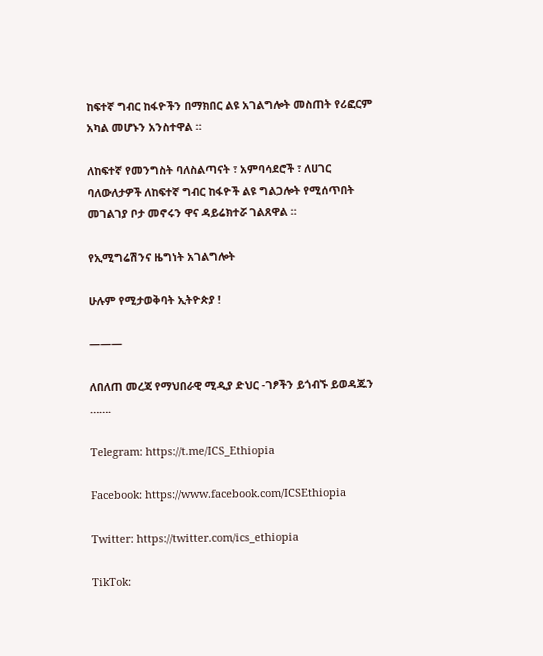ከፍተኛ ግብር ከፋዮችን በማክበር ልዩ አገልግሎት መስጠት የሪፎርም አካል መሆኑን አንስተዋል ።

ለከፍተኛ የመንግስት ባለስልጣናት ፣ አምባሳደሮች ፣ ለሀገር ባለውለታዎች ለከፍተኛ ግብር ከፋዮች ልዩ ግልጋሎት የሚሰጥበት መገልገያ ቦታ መኖሩን ዋና ዳይሬክተሯ ገልጸዋል ።

የኢሚግሬሽንና ዜግነት አገልግሎት

ሁሉም የሚታወቅባት ኢትዮጵያ !

———

ለበለጠ መረጃ የማህበራዊ ሚዲያ ድህር -ገፆችን ይጎብኙ ይወዳጁን …….

Telegram: https://t.me/ICS_Ethiopia

Facebook: https://www.facebook.com/ICSEthiopia

Twitter: https://twitter.com/ics_ethiopia

TikTok: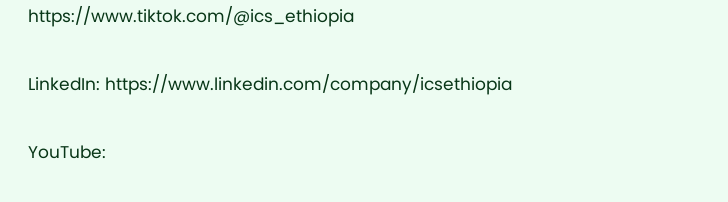https://www.tiktok.com/@ics_ethiopia

LinkedIn: https://www.linkedin.com/company/icsethiopia

YouTube: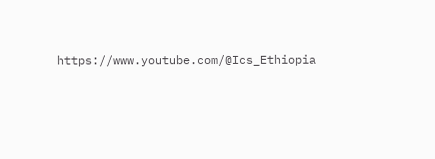https://www.youtube.com/@Ics_Ethiopia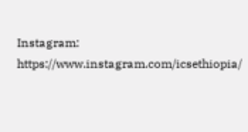Instagram: https://www.instagram.com/icsethiopia/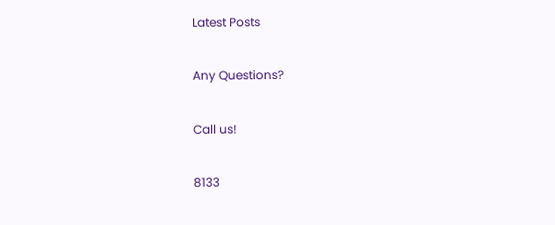Latest Posts

Any Questions?

Call us!

8133